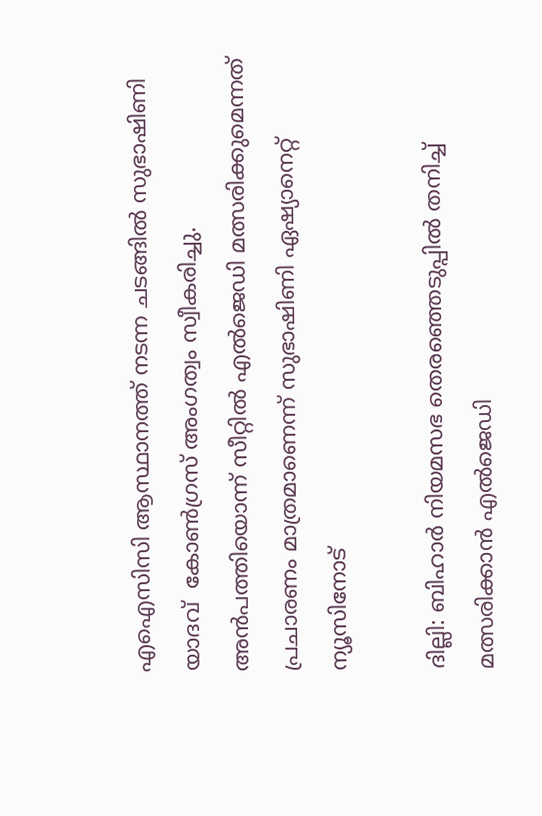എഐസിസി ആസ്ഥാനത്ത് നടന്ന ചടങ്ങില്‍ സുഭാഷിണി യാദവ്  കോണ്‍ഗ്രസ് അംഗത്വം സ്വീകരിച്ചു. അന്‍പത്തിയൊന്ന് സീറ്റില്‍ എല്‍ജെഡി മത്സരിക്കുമെന്നത് പ്രചാരണം മാത്രമാണെന്ന് സുഭാഷിണി ഏഷ്യാനെറ്റ് ന്യൂസിനോട്

ദില്ലി: ബിഹാര്‍ നിയമസഭ തെരഞ്ഞെടുപ്പില്‍ തനിച്ച് മത്സരിക്കാന്‍ എല്‍ജെഡി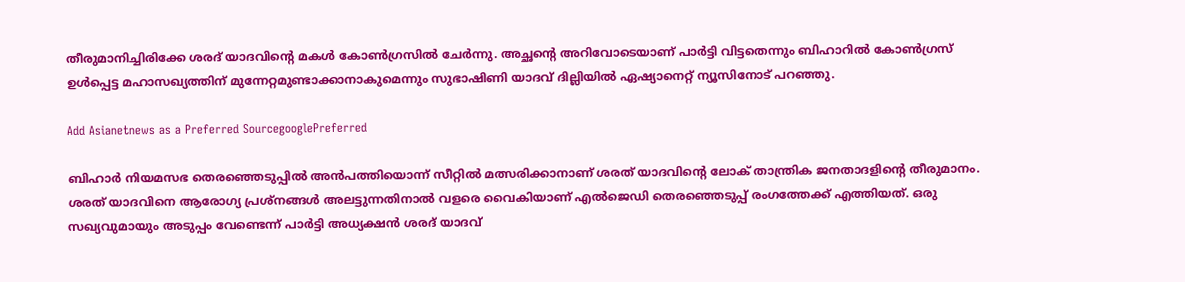തീരുമാനിച്ചിരിക്കേ ശരദ് യാദവിന്‍റെ മകള്‍ കോണ്‍ഗ്രസില്‍ ചേര്‍ന്നു. അച്ഛന്‍റെ അറിവോടെയാണ് പാര്‍ട്ടി വിട്ടതെന്നും ബിഹാറില്‍ കോണ്‍ഗ്രസ് ഉള്‍പ്പെട്ട മഹാസഖ്യത്തിന് മുന്നേറ്റമുണ്ടാക്കാനാകുമെന്നും സുഭാഷിണി യാദവ് ദില്ലിയില്‍ ഏഷ്യാനെറ്റ് ന്യൂസിനോട് പറഞ്ഞു.

Add Asianetnews as a Preferred SourcegooglePreferred

ബിഹാര്‍ നിയമസഭ തെരഞ്ഞെടുപ്പില്‍ അന്‍പത്തിയൊന്ന് സീറ്റില്‍ മത്സരിക്കാനാണ് ശരത് യാദവിന്‍റെ ലോക് താന്ത്രിക ജനതാദളിന്‍റെ തീരുമാനം. ശരത് യാദവിനെ ആരോഗ്യ പ്രശ്നങ്ങള്‍ അലട്ടുന്നതിനാല്‍ വളരെ വൈകിയാണ് എല്‍ജെഡി തെരഞ്ഞെടുപ്പ് രംഗത്തേക്ക് എത്തിയത്. ഒരു സഖ്യവുമായും അടുപ്പം വേണ്ടെന്ന് പാര്‍ട്ടി അധ്യക്ഷന്‍ ശരദ് യാദവ്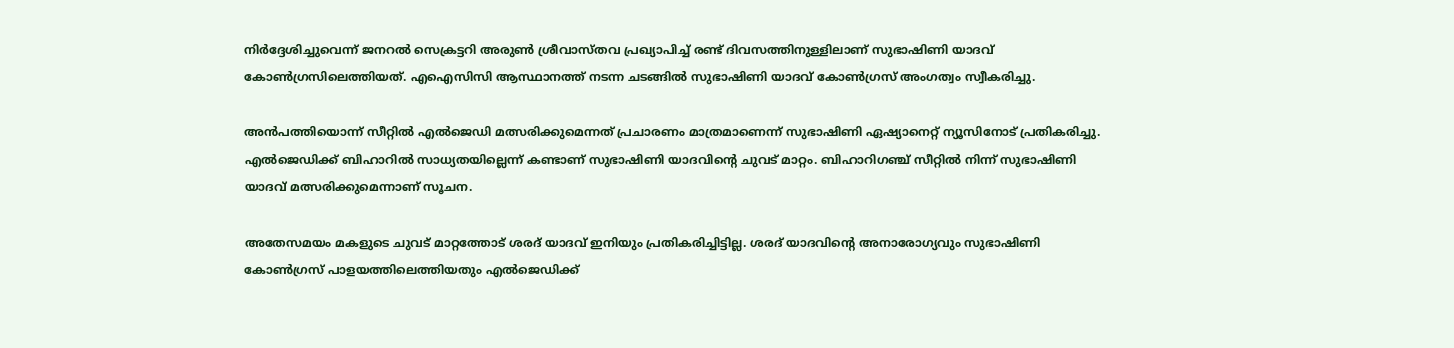നിര്‍ദ്ദേശിച്ചുവെന്ന് ജനറല്‍ സെക്രട്ടറി അരുണ്‍ ശ്രീവാസ്തവ പ്രഖ്യാപിച്ച് രണ്ട് ദിവസത്തിനുള്ളിലാണ് സുഭാഷിണി യാദവ് കോണ്‍ഗ്രസിലെത്തിയത്. എഐസിസി ആസ്ഥാനത്ത് നടന്ന ചടങ്ങില്‍ സുഭാഷിണി യാദവ് കോണ്‍ഗ്രസ് അംഗത്വം സ്വീകരിച്ചു.

അന്‍പത്തിയൊന്ന് സീറ്റില്‍ എല്‍ജെഡി മത്സരിക്കുമെന്നത് പ്രചാരണം മാത്രമാണെന്ന് സുഭാഷിണി ഏഷ്യാനെറ്റ് ന്യൂസിനോട് പ്രതികരിച്ചു. എല്‍ജെഡിക്ക് ബിഹാറില്‍ സാധ്യതയില്ലെന്ന് കണ്ടാണ് സുഭാഷിണി യാദവിന്‍റെ ചുവട് മാറ്റം. ബിഹാറിഗഞ്ച് സീറ്റില്‍ നിന്ന് സുഭാഷിണി യാദവ് മത്സരിക്കുമെന്നാണ് സൂചന.

അതേസമയം മകളുടെ ചുവട് മാറ്റത്തോട് ശരദ് യാദവ് ഇനിയും പ്രതികരിച്ചിട്ടില്ല. ശരദ് യാദവിന്‍റെ അനാരോഗ്യവും സുഭാഷിണി കോണ്‍ഗ്രസ് പാളയത്തിലെത്തിയതും എല്‍ജെഡിക്ക്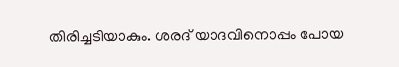തിരിച്ചടിയാകും. ശരദ് യാദവിനൊപ്പം പോയ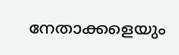നേതാക്കളെയും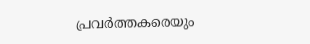പ്രവര്‍ത്തകരെയും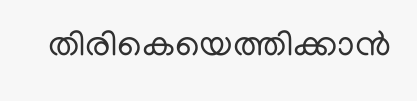തിരികെയെത്തിക്കാന്‍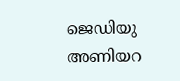ജെഡിയു അണിയറ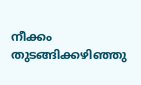നീക്കം തുടങ്ങിക്കഴിഞ്ഞു